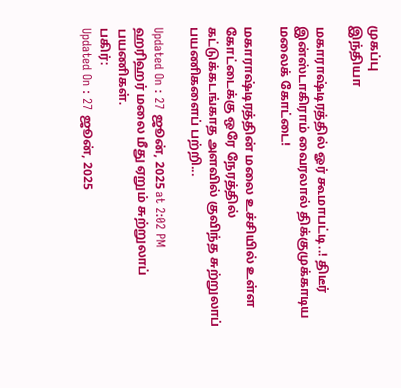முகப்பு
இந்தியா

மகாராஷ்டிரத்தில் ஓர் கூமாபட்டி..! திடீர் இன்ஸ்டாகிராம் வைரலால் திக்குமுக்காடிய மலைக் கோட்டை!

மகாராஷ்டிரத்தின் மலை உச்சியில் உள்ள கோட்டைக்கு ஒரே நேரத்தில் கட்டுக்கடங்காத அளவில் குவிந்த சுற்றுலாப் பயணிகளைப் பற்றி...

Updated On : 27 ஜூன், 2025 at 2:02 PM
ஹரிஹர் மலை மீது ஏறும் சுற்றுலாப் பயணிகள்.
பகிர்:
Updated On : 27 ஜூன், 2025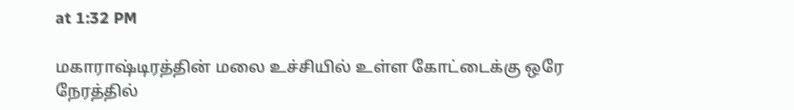at 1:32 PM

மகாராஷ்டிரத்தின் மலை உச்சியில் உள்ள கோட்டைக்கு ஒரே நேரத்தில்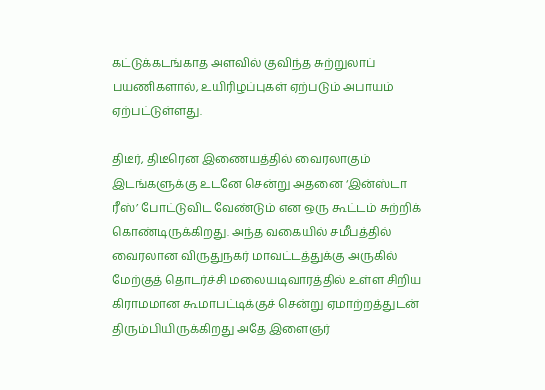கட்டுக்கடங்காத அளவில் குவிந்த சுற்றுலாப் பயணிகளால், உயிரிழப்புகள் ஏற்படும் அபாயம் ஏற்பட்டுள்ளது.

திடீர், திடீரென இணையத்தில் வைரலாகும் இடங்களுக்கு உடனே சென்று அதனை ‘இன்ஸ்டா ரீஸ்’ போட்டுவிட வேண்டும் என ஒரு கூட்டம் சுற்றிக் கொண்டிருக்கிறது. அந்த வகையில் சமீபத்தில் வைரலான விருதுநகர் மாவட்டத்துக்கு அருகில் மேற்குத் தொடர்ச்சி மலையடிவாரத்தில் உள்ள சிறிய கிராமமான கூமாபட்டிக்குச் சென்று ஏமாற்றத்துடன் திரும்பியிருக்கிறது அதே இளைஞர்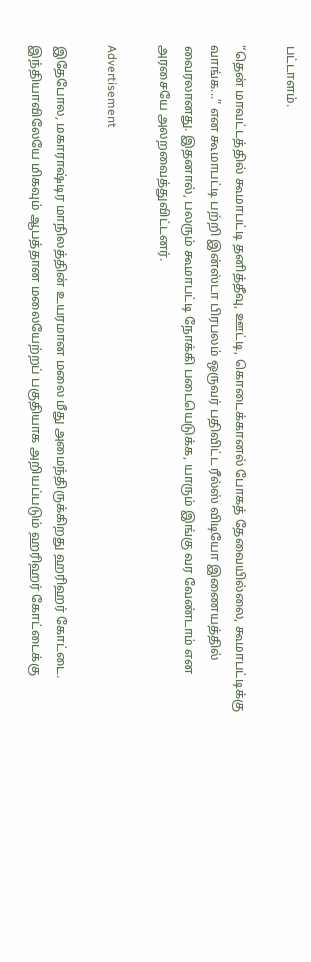பட்டாளம்.

“தென் மாவட்டத்தில் கூமாபட்டி தனித்தீவு, ஊட்டி, கொடைக்கானல் போகத் தேவையில்லை, கூமாபட்டிக்கு வாங்க...” என கூமாபட்டி பற்றி இன்ஸ்டா பிரபலம் ஒருவர் பதிவிட்ட ரீல்ஸ் விடியோ இணையத்தில் வைரலானது. இதனால், பலரும் கூமாபட்டி நோக்கி படையெடுக்க, யாரும் இங்கு வர வேண்டாம் என அரசையே அலறவைத்துவிட்டனர்.

Advertisement

இதேபோல, மகாராஷ்டிர மாநிலத்தின் உயரமான மலை மீது அமைந்திருக்கிறது ஹரிஹர் கோட்டை. இந்தியாவிலேயே மிகவும் ஆபத்தான மலையேற்றப் பகுதியாக அறியப்படும் ஹரிஹர் கோட்டைக்கு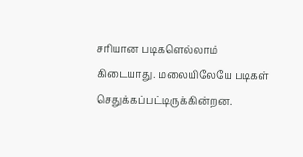சரியான படிகளெல்லாம் கிடையாது. மலையிலேயே படிகள் செதுக்கப்பட்டிருக்கின்றன.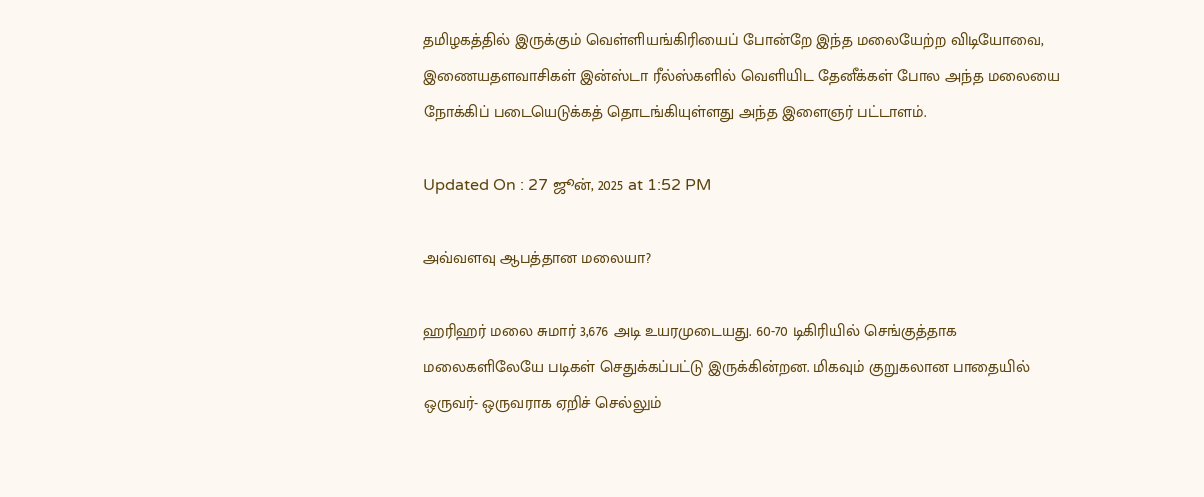தமிழகத்தில் இருக்கும் வெள்ளியங்கிரியைப் போன்றே இந்த மலையேற்ற விடியோவை, இணையதளவாசிகள் இன்ஸ்டா ரீல்ஸ்களில் வெளியிட தேனீக்கள் போல அந்த மலையை நோக்கிப் படையெடுக்கத் தொடங்கியுள்ளது அந்த இளைஞர் பட்டாளம்.

Updated On : 27 ஜூன், 2025 at 1:52 PM

அவ்வளவு ஆபத்தான மலையா?

ஹரிஹர் மலை சுமார் 3,676 அடி உயரமுடையது. 60-70 டிகிரியில் செங்குத்தாக மலைகளிலேயே படிகள் செதுக்கப்பட்டு இருக்கின்றன. மிகவும் குறுகலான பாதையில் ஒருவர்- ஒருவராக ஏறிச் செல்லும்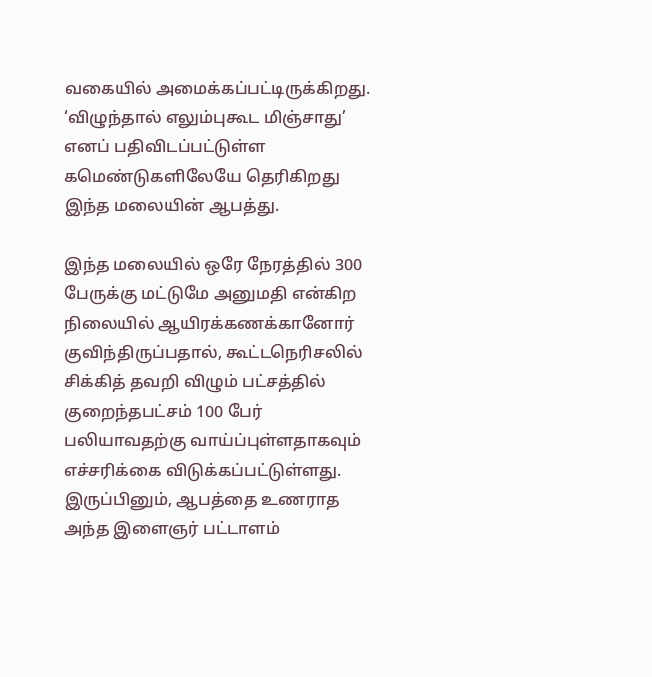வகையில் அமைக்கப்பட்டிருக்கிறது. ‘விழுந்தால் எலும்புகூட மிஞ்சாது’ எனப் பதிவிடப்பட்டுள்ள கமெண்டுகளிலேயே தெரிகிறது இந்த மலையின் ஆபத்து.

இந்த மலையில் ஒரே நேரத்தில் 300 பேருக்கு மட்டுமே அனுமதி என்கிற நிலையில் ஆயிரக்கணக்கானோர் குவிந்திருப்பதால், கூட்டநெரிசலில் சிக்கித் தவறி விழும் பட்சத்தில் குறைந்தபட்சம் 100 பேர் பலியாவதற்கு வாய்ப்புள்ளதாகவும் எச்சரிக்கை விடுக்கப்பட்டுள்ளது. இருப்பினும், ஆபத்தை உணராத அந்த இளைஞர் பட்டாளம்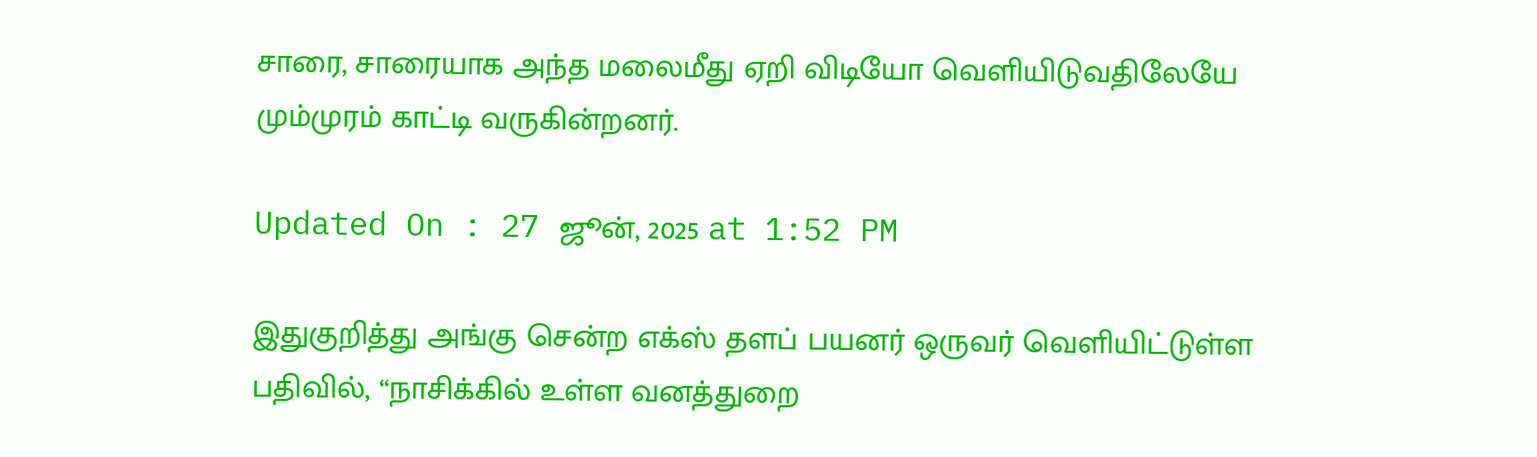சாரை, சாரையாக அந்த மலைமீது ஏறி விடியோ வெளியிடுவதிலேயே மும்முரம் காட்டி வருகின்றனர்.

Updated On : 27 ஜூன், 2025 at 1:52 PM

இதுகுறித்து அங்கு சென்ற எக்ஸ் தளப் பயனர் ஒருவர் வெளியிட்டுள்ள பதிவில், “நாசிக்கில் உள்ள வனத்துறை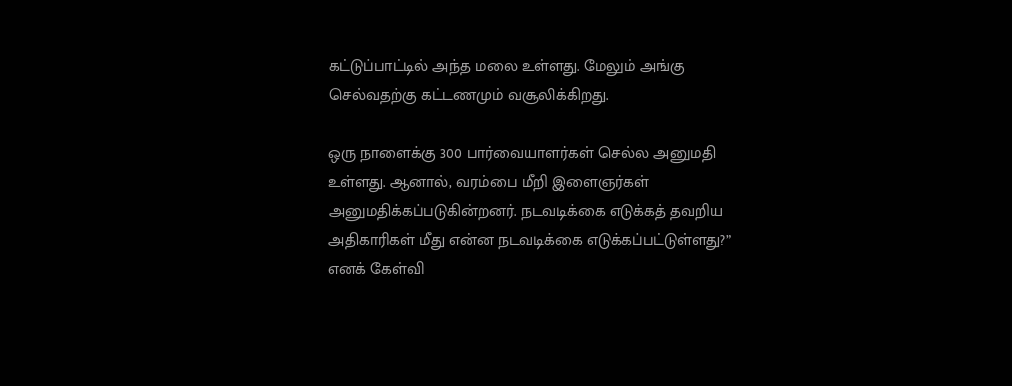கட்டுப்பாட்டில் அந்த மலை உள்ளது. மேலும் அங்கு செல்வதற்கு கட்டணமும் வசூலிக்கிறது.

ஒரு நாளைக்கு 300 பார்வையாளர்கள் செல்ல அனுமதி உள்ளது. ஆனால், வரம்பை மீறி இளைஞர்கள் அனுமதிக்கப்படுகின்றனர். நடவடிக்கை எடுக்கத் தவறிய அதிகாரிகள் மீது என்ன நடவடிக்கை எடுக்கப்பட்டுள்ளது?” எனக் கேள்வி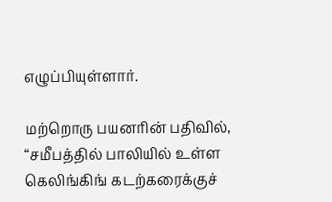எழுப்பியுள்ளார்.

மற்றொரு பயனரின் பதிவில், “சமீபத்தில் பாலியில் உள்ள கெலிங்கிங் கடற்கரைக்குச்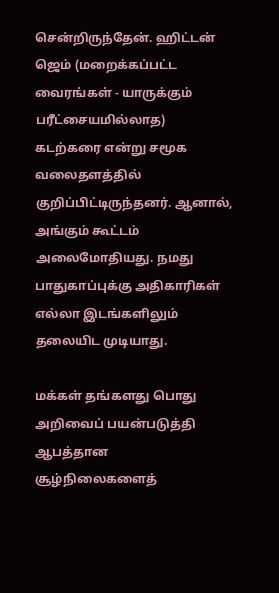சென்றிருந்தேன். ஹிட்டன் ஜெம் (மறைக்கப்பட்ட வைரங்கள் - யாருக்கும் பரீட்சையமில்லாத) கடற்கரை என்று சமூக வலைதளத்தில் குறிப்பிட்டிருந்தனர். ஆனால், அங்கும் கூட்டம் அலைமோதியது. நமது பாதுகாப்புக்கு அதிகாரிகள் எல்லா இடங்களிலும் தலையிட முடியாது.

மக்கள் தங்களது பொது அறிவைப் பயன்படுத்தி ஆபத்தான சூழ்நிலைகளைத்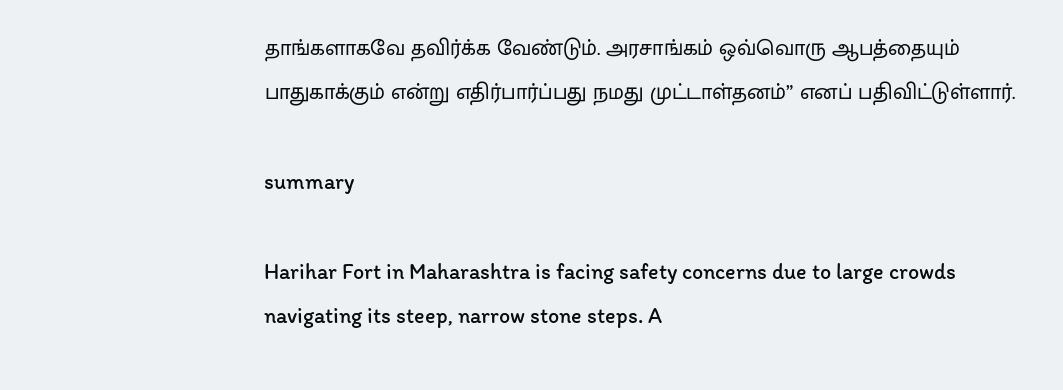தாங்களாகவே தவிர்க்க வேண்டும். அரசாங்கம் ஒவ்வொரு ஆபத்தையும் பாதுகாக்கும் என்று எதிர்பார்ப்பது நமது முட்டாள்தனம்” எனப் பதிவிட்டுள்ளார்.

summary

Harihar Fort in Maharashtra is facing safety concerns due to large crowds navigating its steep, narrow stone steps. A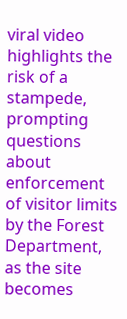viral video highlights the risk of a stampede, prompting questions about enforcement of visitor limits by the Forest Department, as the site becomes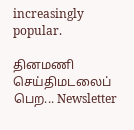increasingly popular.

தினமணி செய்திமடலைப் பெற... Newsletter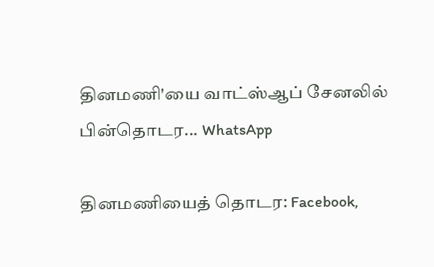தினமணி'யை வாட்ஸ்ஆப் சேனலில் பின்தொடர... WhatsApp

தினமணியைத் தொடர: Facebook,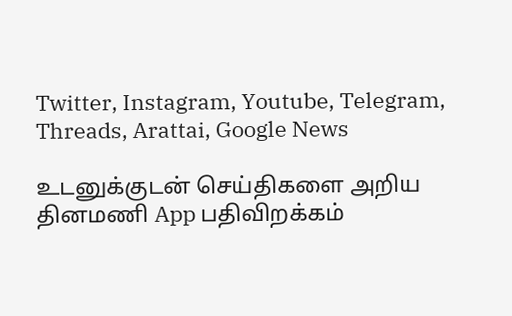Twitter, Instagram, Youtube, Telegram, Threads, Arattai, Google News

உடனுக்குடன் செய்திகளை அறிய தினமணி App பதிவிறக்கம்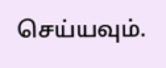செய்யவும்.